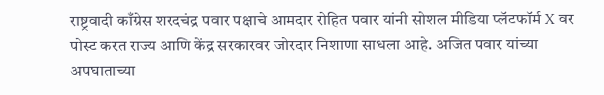राष्ट्रवादी काँग्रेस शरदचंद्र पवार पक्षाचे आमदार रोहित पवार यांनी सोशल मीडिया प्लॅटफॉर्म X वर पोस्ट करत राज्य आणि केंद्र सरकारवर जोरदार निशाणा साधला आहे. अजित पवार यांच्या अपघाताच्या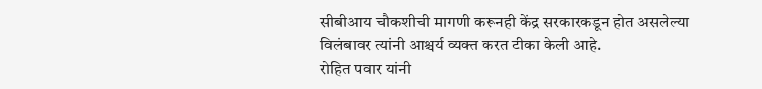सीबीआय चौकशीची मागणी करूनही केंद्र सरकारकडून होत असलेल्या विलंबावर त्यांनी आश्चर्य व्यक्त करत टीका केली आहे.
रोहित पवार यांनी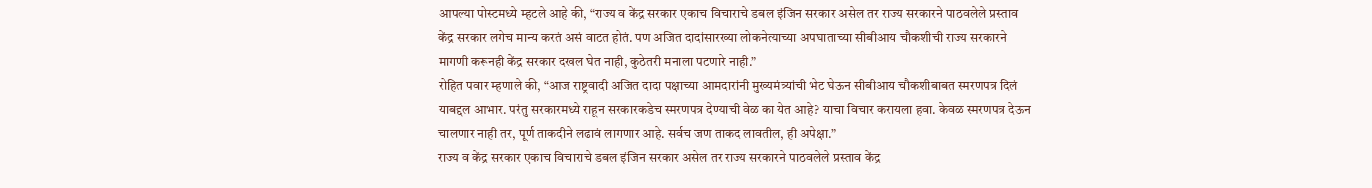आपल्या पोस्टमध्ये म्हटले आहे की, “राज्य व केंद्र सरकार एकाच विचाराचे डबल इंजिन सरकार असेल तर राज्य सरकारने पाठवलेले प्रस्ताव केंद्र सरकार लगेच मान्य करतं असं वाटत होतं. पण अजित दादांसारख्या लोकनेत्याच्या अपघाताच्या सीबीआय चौकशीची राज्य सरकारने मागणी करूनही केंद्र सरकार दखल घेत नाही, कुठेतरी मनाला पटणारे नाही.”
रोहित पवार म्हणाले की, “आज राष्ट्रवादी अजित दादा पक्षाच्या आमदारांनी मुख्यमंत्र्यांची भेट घेऊन सीबीआय चौकशीबाबत स्मरणपत्र दिलं याबद्दल आभार. परंतु सरकारमध्ये राहून सरकारकडेच स्मरणपत्र देण्याची वेळ का येत आहे? याचा विचार करायला हवा. केवळ स्मरणपत्र देऊन चालणार नाही तर, पूर्ण ताकदीने लढावं लागणार आहे. सर्वच जण ताकद लावतील, ही अपेक्षा.”
राज्य व केंद्र सरकार एकाच विचाराचे डबल इंजिन सरकार असेल तर राज्य सरकारने पाठवलेले प्रस्ताव केंद्र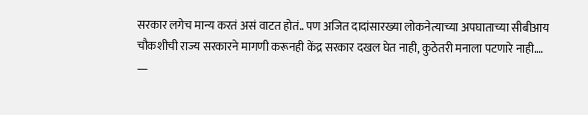सरकार लगेच मान्य करतं असं वाटत होतं.. पण अजित दादांसारख्या लोकनेत्याच्या अपघाताच्या सीबीआय चौकशीची राज्य सरकारने मागणी करूनही केंद्र सरकार दखल घेत नाही, कुठेतरी मनाला पटणारे नाही.…
—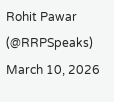Rohit Pawar (@RRPSpeaks) March 10, 2026